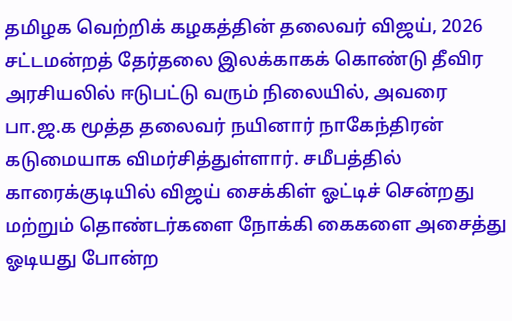தமிழக வெற்றிக் கழகத்தின் தலைவர் விஜய், 2026 சட்டமன்றத் தேர்தலை இலக்காகக் கொண்டு தீவிர அரசியலில் ஈடுபட்டு வரும் நிலையில், அவரை பா.ஜ.க மூத்த தலைவர் நயினார் நாகேந்திரன் கடுமையாக விமர்சித்துள்ளார். சமீபத்தில் காரைக்குடியில் விஜய் சைக்கிள் ஓட்டிச் சென்றது மற்றும் தொண்டர்களை நோக்கி கைகளை அசைத்து ஓடியது போன்ற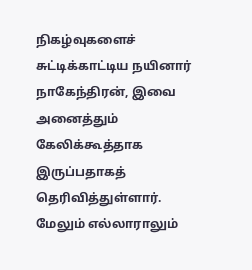நிகழ்வுகளைச் சுட்டிக்காட்டிய நயினார் நாகேந்திரன், இவை அனைத்தும் கேலிக்கூத்தாக இருப்பதாகத் தெரிவித்துள்ளார்.
மேலும் எல்லாராலும்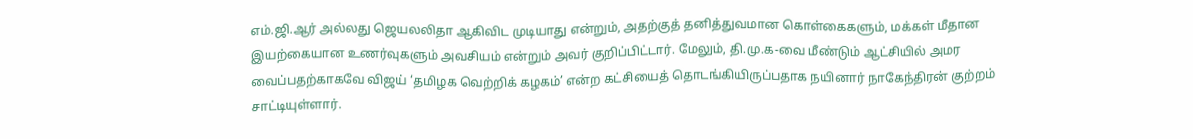எம்.ஜி.ஆர் அல்லது ஜெயலலிதா ஆகிவிட முடியாது என்றும், அதற்குத் தனித்துவமான கொள்கைகளும், மக்கள் மீதான இயற்கையான உணர்வுகளும் அவசியம் என்றும் அவர் குறிப்பிட்டார். மேலும், தி.மு.க-வை மீண்டும் ஆட்சியில் அமர வைப்பதற்காகவே விஜய் ‘தமிழக வெற்றிக் கழகம்’ என்ற கட்சியைத் தொடங்கியிருப்பதாக நயினார் நாகேந்திரன் குற்றம் சாட்டியுள்ளார்.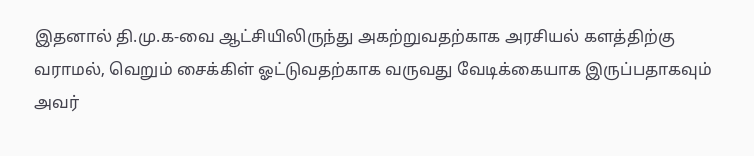இதனால் தி.மு.க-வை ஆட்சியிலிருந்து அகற்றுவதற்காக அரசியல் களத்திற்கு வராமல், வெறும் சைக்கிள் ஓட்டுவதற்காக வருவது வேடிக்கையாக இருப்பதாகவும் அவர்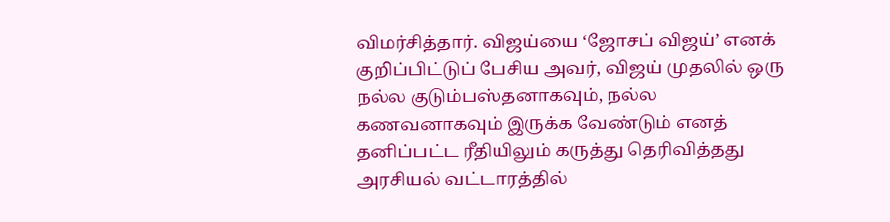விமர்சித்தார். விஜய்யை ‘ஜோசப் விஜய்’ எனக் குறிப்பிட்டுப் பேசிய அவர், விஜய் முதலில் ஒரு நல்ல குடும்பஸ்தனாகவும், நல்ல கணவனாகவும் இருக்க வேண்டும் எனத் தனிப்பட்ட ரீதியிலும் கருத்து தெரிவித்தது அரசியல் வட்டாரத்தில்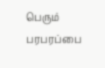பெரும் பரபரப்பை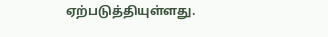ஏற்படுத்தியுள்ளது.